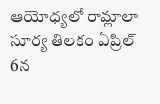ఆయోధ్యలో రామ్లాలా సూర్య తిలకం ఏప్రిల్ 6న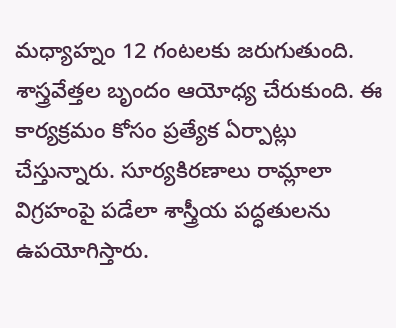మధ్యాహ్నం 12 గంటలకు జరుగుతుంది. శాస్త్రవేత్తల బృందం ఆయోధ్య చేరుకుంది. ఈ కార్యక్రమం కోసం ప్రత్యేక ఏర్పాట్లు చేస్తున్నారు. సూర్యకిరణాలు రామ్లాలా విగ్రహంపై పడేలా శాస్త్రీయ పద్ధతులను ఉపయోగిస్తారు.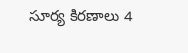సూర్య కిరణాలు 4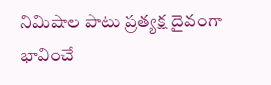నిమిషాల పాటు ప్రత్యక్ష దైవంగా భావించే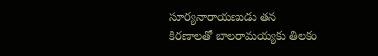సూర్యనారాయణుడు తన కిరణాలతో బాలరామయ్యకు తిలకం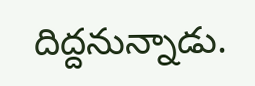దిద్దనున్నాడు.